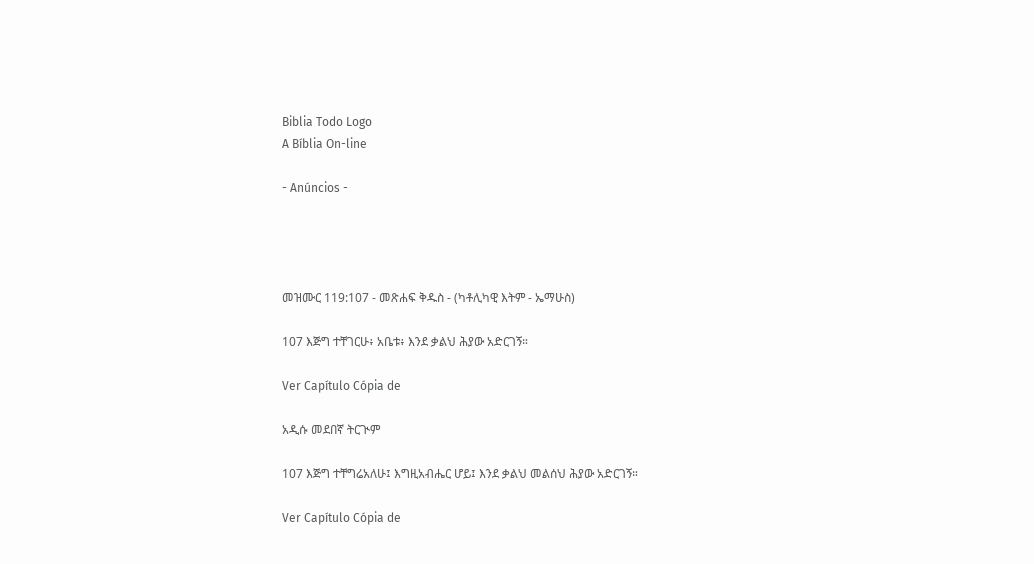Biblia Todo Logo
A Bíblia On-line

- Anúncios -




መዝሙር 119:107 - መጽሐፍ ቅዱስ - (ካቶሊካዊ እትም - ኤማሁስ)

107 እጅግ ተቸገርሁ፥ አቤቱ፥ እንደ ቃልህ ሕያው አድርገኝ።

Ver Capítulo Cópia de

አዲሱ መደበኛ ትርጒም

107 እጅግ ተቸግሬአለሁ፤ እግዚአብሔር ሆይ፤ እንደ ቃልህ መልሰህ ሕያው አድርገኝ።

Ver Capítulo Cópia de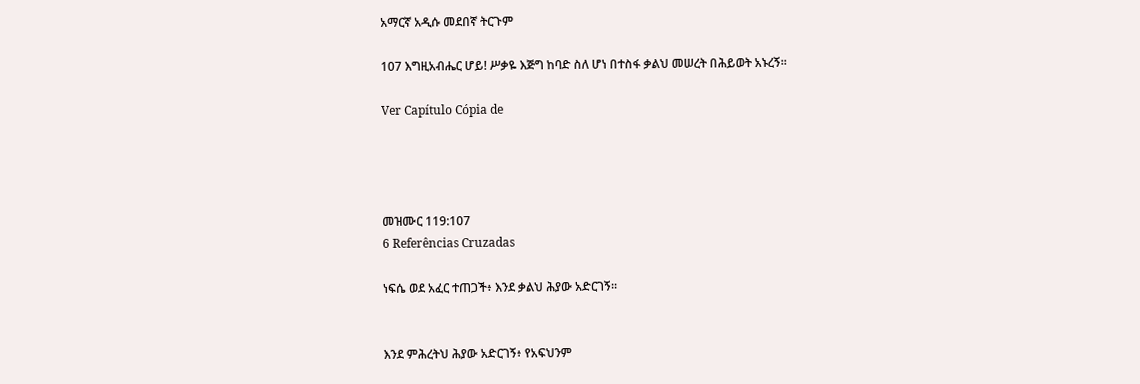አማርኛ አዲሱ መደበኛ ትርጉም

107 እግዚአብሔር ሆይ! ሥቃዬ እጅግ ከባድ ስለ ሆነ በተስፋ ቃልህ መሠረት በሕይወት አኑረኝ።

Ver Capítulo Cópia de




መዝሙር 119:107
6 Referências Cruzadas

ነፍሴ ወደ አፈር ተጠጋች፥ እንደ ቃልህ ሕያው አድርገኝ።


እንደ ምሕረትህ ሕያው አድርገኝ፥ የአፍህንም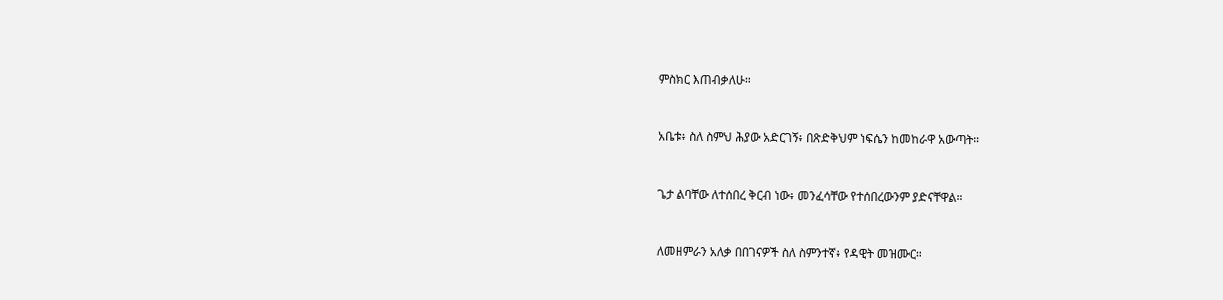ምስክር እጠብቃለሁ።


አቤቱ፥ ስለ ስምህ ሕያው አድርገኝ፥ በጽድቅህም ነፍሴን ከመከራዋ አውጣት።


ጌታ ልባቸው ለተሰበረ ቅርብ ነው፥ መንፈሳቸው የተሰበረውንም ያድናቸዋል።


ለመዘምራን አለቃ በበገናዎች ስለ ስምንተኛ፥ የዳዊት መዝሙር።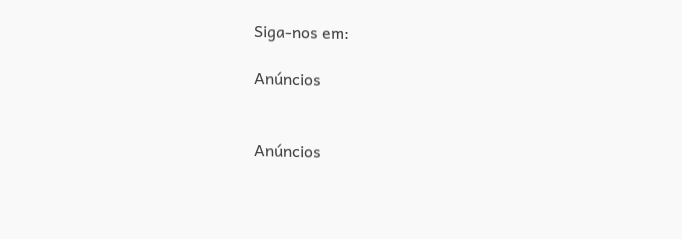Siga-nos em:

Anúncios


Anúncios